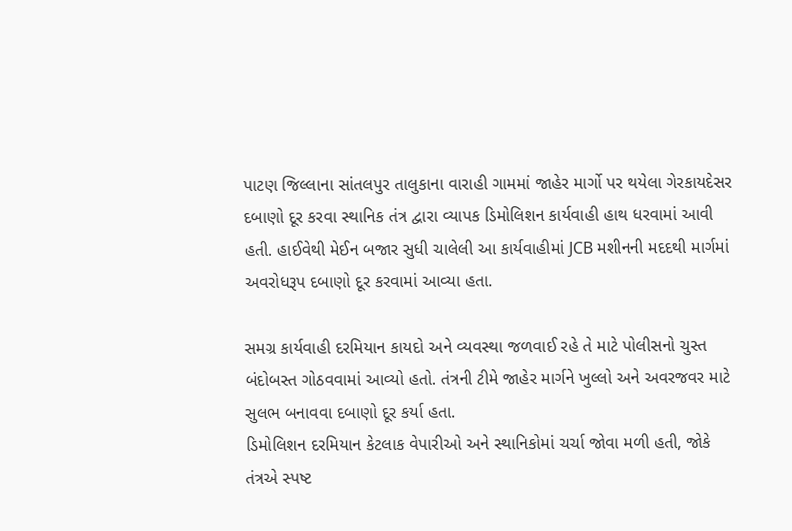પાટણ જિલ્લાના સાંતલપુર તાલુકાના વારાહી ગામમાં જાહેર માર્ગો પર થયેલા ગેરકાયદેસર દબાણો દૂર કરવા સ્થાનિક તંત્ર દ્વારા વ્યાપક ડિમોલિશન કાર્યવાહી હાથ ધરવામાં આવી હતી. હાઈવેથી મેઈન બજાર સુધી ચાલેલી આ કાર્યવાહીમાં JCB મશીનની મદદથી માર્ગમાં અવરોધરૂપ દબાણો દૂર કરવામાં આવ્યા હતા.

સમગ્ર કાર્યવાહી દરમિયાન કાયદો અને વ્યવસ્થા જળવાઈ રહે તે માટે પોલીસનો ચુસ્ત બંદોબસ્ત ગોઠવવામાં આવ્યો હતો. તંત્રની ટીમે જાહેર માર્ગને ખુલ્લો અને અવરજવર માટે સુલભ બનાવવા દબાણો દૂર કર્યા હતા.
ડિમોલિશન દરમિયાન કેટલાક વેપારીઓ અને સ્થાનિકોમાં ચર્ચા જોવા મળી હતી, જોકે તંત્રએ સ્પષ્ટ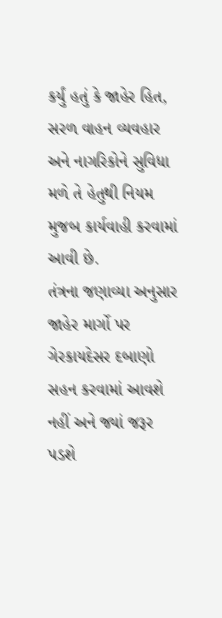કર્યું હતું કે જાહેર હિત, સરળ વાહન વ્યવહાર અને નાગરિકોને સુવિધા મળે તે હેતુથી નિયમ મુજબ કાર્યવાહી કરવામાં આવી છે.
તંત્રના જણાવ્યા અનુસાર જાહેર માર્ગો પર ગેરકાયદેસર દબાણો સહન કરવામાં આવશે નહીં અને જ્યાં જરૂર પડશે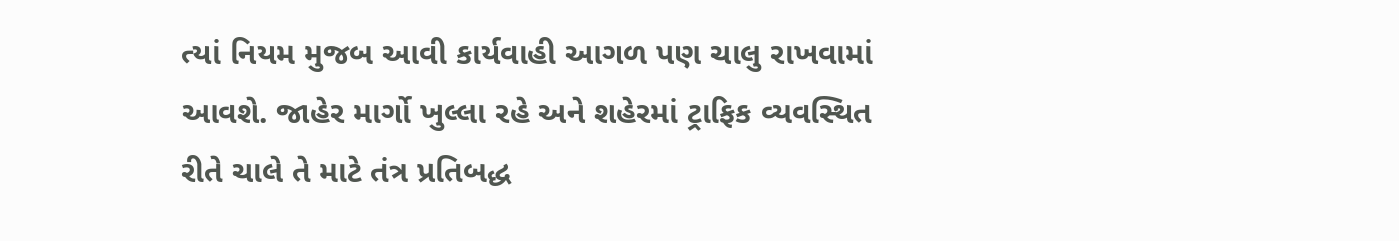ત્યાં નિયમ મુજબ આવી કાર્યવાહી આગળ પણ ચાલુ રાખવામાં આવશે. જાહેર માર્ગો ખુલ્લા રહે અને શહેરમાં ટ્રાફિક વ્યવસ્થિત રીતે ચાલે તે માટે તંત્ર પ્રતિબદ્ધ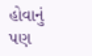હોવાનું પણ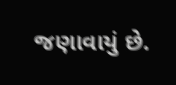જણાવાયું છે.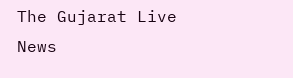The Gujarat Live News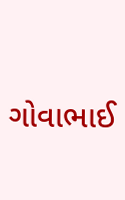ગોવાભાઈ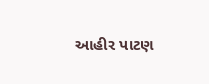આહીર પાટણ